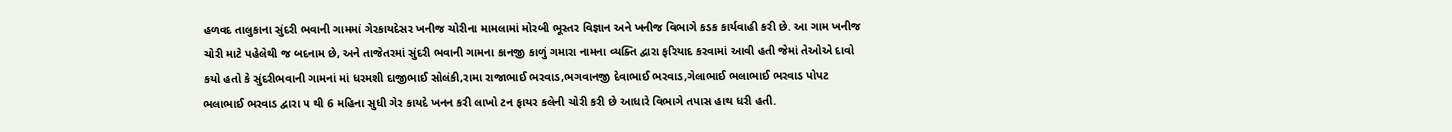હળવદ તાલુકાના સુંદરી ભવાની ગામમાં ગેરકાયદેસર ખનીજ ચોરીના મામલામાં મોરબી ભૂસ્તર વિજ્ઞાન અને ખનીજ વિભાગે કડક કાર્યવાહી કરી છે. આ ગામ ખનીજ ચોરી માટે પહેલેથી જ બદનામ છે, અને તાજેતરમાં સુંદરી ભવાની ગામના કાનજી કાળું ગમારા નામના વ્યક્તિ દ્વારા ફરિયાદ કરવામાં આવી હતી જેમાં તેઓએ દાવો કયો હતો કે સુંદરીભવાની ગામનાં માં ધરમશી દાજીભાઈ સોલંકી,રામા રાજાભાઈ ભરવાડ,ભગવાનજી દેવાભાઈ ભરવાડ,ગેલાભાઈ ભલાભાઈ ભરવાડ પોપટ ભલાભાઈ ભરવાડ દ્વારા ૫ થી 6 મહિના સુધી ગેર કાયદે ખનન કરી લાખો ટન ફાયર કલેની ચોરી કરી છે આધારે વિભાગે તપાસ હાથ ધરી હતી.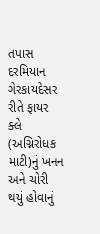તપાસ દરમિયાન ગેરકાયદેસર રીતે ફાયર ક્લે (અગ્નિરોધક માટી)નું ખનન અને ચોરી થયું હોવાનું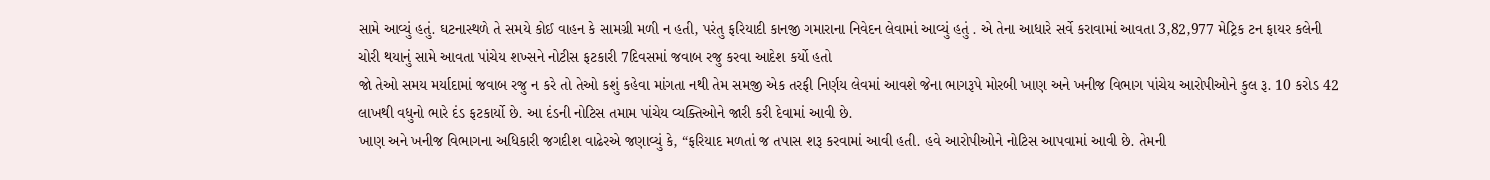સામે આવ્યું હતું. ઘટનાસ્થળે તે સમયે કોઈ વાહન કે સામગ્રી મળી ન હતી, પરંતુ ફરિયાદી કાનજી ગમારાના નિવેદન લેવામાં આવ્યું હતું . એ તેના આધારે સર્વે કરાવામાં આવતા 3,82,977 મેટ્રિક ટન ફાયર કલેની ચોરી થયાનું સામે આવતા પાંચેય શખ્સને નોટીસ ફટકારી 7દિવસમાં જવાબ રજુ કરવા આદેશ કર્યો હતો
જો તેઓ સમય મર્યાદામાં જવાબ રજુ ન કરે તો તેઓ કશું કહેવા માંગતા નથી તેમ સમજી એક તરફી નિર્ણય લેવમાં આવશે જેના ભાગરૂપે મોરબી ખાણ અને ખનીજ વિભાગ પાંચેય આરોપીઓને કુલ રૂ. 10 કરોડ 42 લાખથી વધુનો ભારે દંડ ફટકાર્યો છે. આ દંડની નોટિસ તમામ પાંચેય વ્યક્તિઓને જારી કરી દેવામાં આવી છે.
ખાણ અને ખનીજ વિભાગના અધિકારી જગદીશ વાઢેરએ જણાવ્યું કે, “ફરિયાદ મળતાં જ તપાસ શરૂ કરવામાં આવી હતી. હવે આરોપીઓને નોટિસ આપવામાં આવી છે. તેમની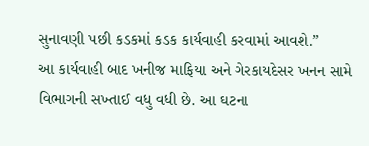સુનાવણી પછી કડકમાં કડક કાર્યવાહી કરવામાં આવશે.”
આ કાર્યવાહી બાદ ખનીજ માફિયા અને ગેરકાયદેસર ખનન સામે વિભાગની સખ્તાઈ વધુ વધી છે. આ ઘટના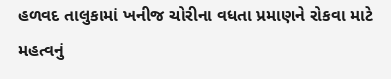હળવદ તાલુકામાં ખનીજ ચોરીના વધતા પ્રમાણને રોકવા માટે મહત્વનું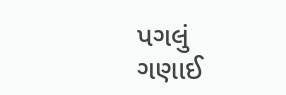પગલું ગણાઈ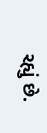રહ્યું છે.